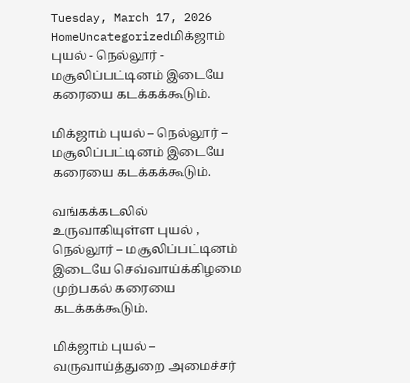Tuesday, March 17, 2026
HomeUncategorizedமிக்ஜாம் புயல் - நெல்லூர் - மசூலிப்பட்டினம் இடையே கரையை கடக்கக்கூடும்.

மிக்ஜாம் புயல் – நெல்லூர் – மசூலிப்பட்டினம் இடையே கரையை கடக்கக்கூடும்.

வங்கக்கடலில் உருவாகியுள்ள புயல் , நெல்லூர் – மசூலிப்பட்டினம் இடையே செவ்வாய்க்கிழமை முற்பகல் கரையை கடக்கக்கூடும்.

மிக்ஜாம் புயல் – வருவாய்த்துறை அமைச்சர்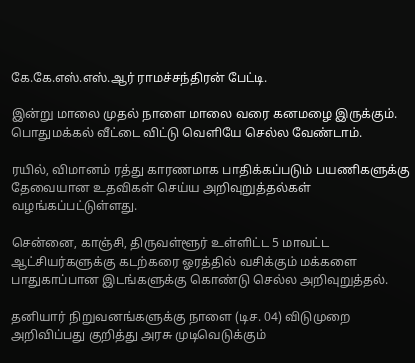கே.கே.எஸ்.எஸ்.ஆர் ராமச்சந்திரன் பேட்டி.

இன்று மாலை முதல் நாளை மாலை வரை கனமழை இருக்கும். பொதுமக்கல் வீட்டை விட்டு வெளியே செல்ல வேண்டாம்.

ரயில், விமானம் ரத்து காரணமாக பாதிக்கப்படும் பயணிகளுக்கு தேவையான உதவிகள் செய்ய அறிவுறுத்தல்கள் வழங்கப்பட்டுள்ளது.

சென்னை, காஞ்சி, திருவள்ளூர் உள்ளிட்ட 5 மாவட்ட ஆட்சியர்களுக்கு கடற்கரை ஓரத்தில் வசிக்கும் மக்களை பாதுகாப்பான இடங்களுக்கு கொண்டு செல்ல அறிவுறுத்தல்.

தனியார் நிறுவனங்களுக்கு நாளை (டிச. 04) விடுமுறை அறிவிப்பது குறித்து அரசு முடிவெடுக்கும்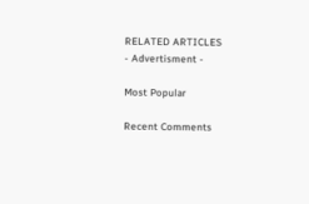RELATED ARTICLES
- Advertisment -

Most Popular

Recent Comments